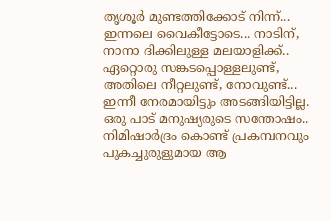തൃശൂര്‍ മുണ്ടത്തിക്കോട് നിന്ന്...  ഇന്നലെ വൈകീട്ടോടെ... നാടിന്, നാനാ ദിക്കിലുള്ള മലയാളിക്ക്.. ഏറ്റൊരു സങ്കടപ്പൊള്ളലുണ്ട്, അതിലെ നീറ്റലുണ്ട്, നോവുണ്ട്... ഇന്നീ നേരമായിട്ടും അടങ്ങിയിട്ടില്ല. ഒരു പാട് മനുഷ്യരുടെ സന്തോഷം.. നിമിഷാര്‍ദ്രം കൊണ്ട് പ്രകമ്പനവും പുകച്ചുരുളുമായ ആ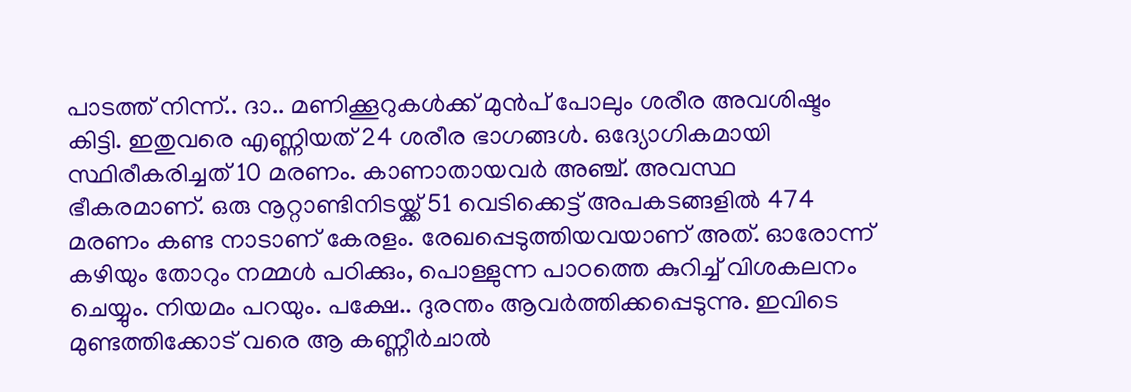പാടത്ത് നിന്ന്.. ദാ.. മണിക്കൂറുകള്‍ക്ക് മുന്‍പ് പോലും ശരീര അവശിഷ്ടം കിട്ടി. ഇതുവരെ എണ്ണിയത് 24 ശരീര ഭാഗങ്ങള്‍. ഒദ്യോഗികമായി സ്ഥിരീകരിച്ചത് 10 മരണം. കാണാതായവര്‍ അഞ്ച്. അവസ്ഥ ഭീകരമാണ്. ഒരു നൂറ്റാണ്ടിനിടയ്ക്ക് 51 വെടിക്കെട്ട് അപകടങ്ങളില്‍ 474 മരണം കണ്ട നാടാണ് കേരളം. രേഖപ്പെടുത്തിയവയാണ് അത്. ഓരോന്ന് കഴിയും തോറും നമ്മള്‍ പഠിക്കും, പൊള്ളുന്ന പാഠത്തെ കുറിച്ച് വിശകലനം ചെയ്യും. നിയമം പറയും. പക്ഷേ.. ദുരന്തം ആവര്‍ത്തിക്കപ്പെടുന്നു. ഇവിടെ മുണ്ടത്തിക്കോട് വരെ ആ കണ്ണീര്‍ചാല്‍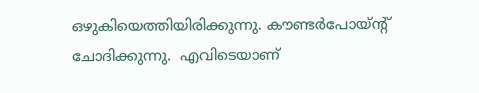ഒഴുകിയെത്തിയിരിക്കുന്നു. കൗണ്ടര്‍പോയ്ന്‍റ് ചോദിക്കുന്നു.  എവിടെയാണ്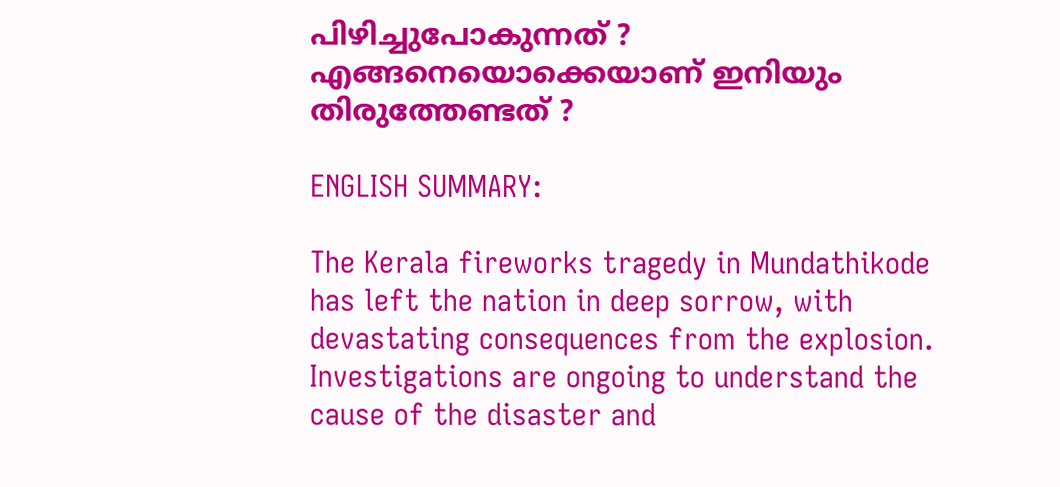പിഴിച്ചുപോകുന്നത് ? എങ്ങനെയൊക്കെയാണ് ഇനിയും തിരുത്തേണ്ടത് ?

ENGLISH SUMMARY:

The Kerala fireworks tragedy in Mundathikode has left the nation in deep sorrow, with devastating consequences from the explosion. Investigations are ongoing to understand the cause of the disaster and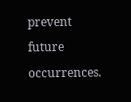prevent future occurrences.